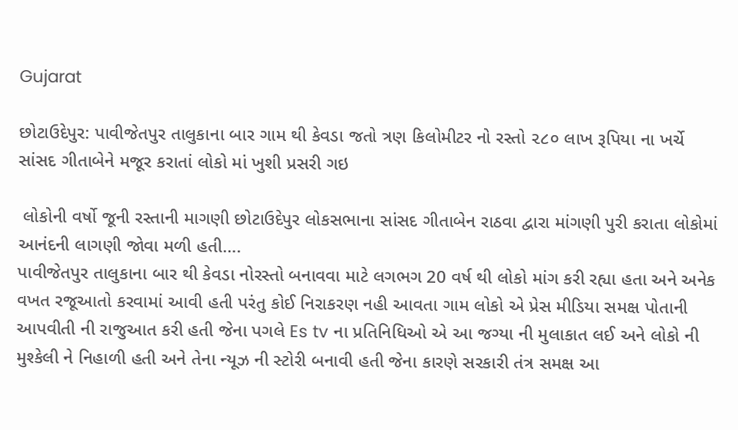Gujarat

છોટાઉદેપુર: પાવીજેતપુર તાલુકાના બાર ગામ થી કેવડા જતો ત્રણ કિલોમીટર નો રસ્તો ૨૮૦ લાખ રૂપિયા ના ખર્ચે સાંસદ ગીતાબેને મજૂર કરાતાં લોકો માં ખુશી પ્રસરી ગઇ

 લોકોની વર્ષો જૂની રસ્તાની માગણી છોટાઉદેપુર લોકસભાના સાંસદ ગીતાબેન રાઠવા દ્વારા માંગણી પુરી કરાતા લોકોમાં આનંદની લાગણી જોવા મળી હતી….
પાવીજેતપુર તાલુકાના બાર થી કેવડા નોરસ્તો બનાવવા માટે લગભગ 20 વર્ષ થી લોકો માંગ કરી રહ્યા હતા અને અનેક વખત રજૂઆતો કરવામાં આવી હતી પરંતુ કોઈ નિરાકરણ નહી આવતા ગામ લોકો એ પ્રેસ મીડિયા સમક્ષ પોતાની આપવીતી ની રાજુઆત કરી હતી જેના પગલે Es tv ના પ્રતિનિધિઓ એ આ જગ્યા ની મુલાકાત લઈ અને લોકો ની મુશ્કેલી ને નિહાળી હતી અને તેના ન્યૂઝ ની સ્ટોરી બનાવી હતી જેના કારણે સરકારી તંત્ર સમક્ષ આ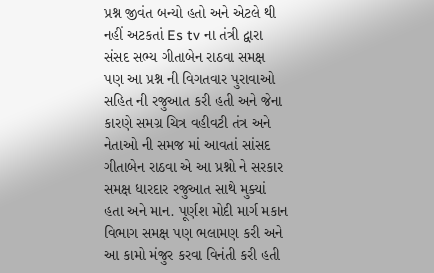પ્રશ્ન જીવંત બન્યો હતો અને એટલે થી નહીં અટકતાં Es tv ના તંત્રી દ્વારા સંસદ સભ્ય ગીતાબેન રાઠવા સમક્ષ પણ આ પ્રશ્ન ની વિગતવાર પુરાવાઓ સહિત ની રજુઆત કરી હતી અને જેના કારણે સમગ્ર ચિત્ર વહીવટી તંત્ર અને નેતાઓ ની સમજ માં આવતાં સાંસદ ગીતાબેન રાઠવા એ આ પ્રશ્નો ને સરકાર સમક્ષ ધારદાર રજુઆત સાથે મુક્યાં હતા અને માન. પૂર્ણશ મોદી માર્ગ મકાન વિભાગ સમક્ષ પણ ભલામણ કરી અને આ કામો મંજુર કરવા વિનંતી કરી હતી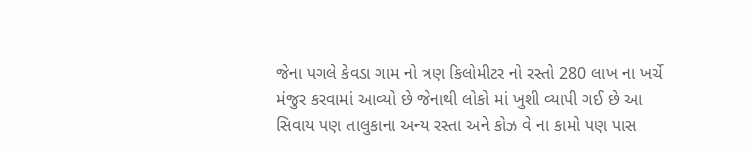જેના પગલે કેવડા ગામ નો ત્રણ કિલોમીટર નો રસ્તો 280 લાખ ના ખર્ચે  મંજુર કરવામાં આવ્યો છે જેનાથી લોકો માં ખુશી વ્યાપી ગઈ છે આ સિવાય પણ તાલુકાના અન્ય રસ્તા અને કોઝ વે ના કામો પણ પાસ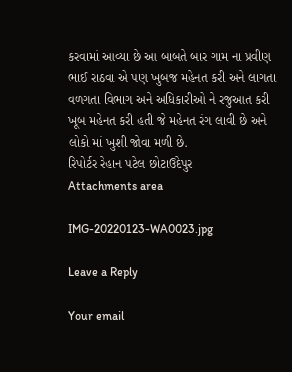કરવામાં આવ્યા છે આ બાબતે બાર ગામ ના પ્રવીણ ભાઈ રાઠવા એ પણ ખુબજ મહેનત કરી અને લાગતા વળગતા વિભાગ અને અધિકારીઓ ને રજુઆત કરી ખૂબ મહેનત કરી હતી જે મહેનત રંગ લાવી છે અને લોકો માં ખુશી જોવા મળી છે.
રિપોર્ટર રેહાન પટેલ છોટાઉદેપુર
Attachments area

IMG-20220123-WA0023.jpg

Leave a Reply

Your email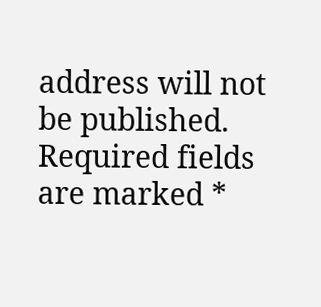address will not be published. Required fields are marked *